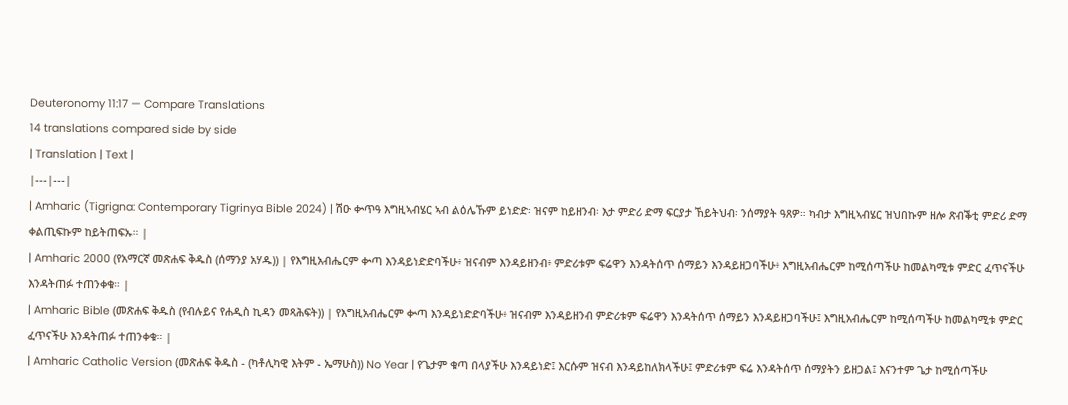Deuteronomy 11:17 — Compare Translations
14 translations compared side by side
| Translation | Text |
|---|---|
| Amharic (Tigrigna: Contemporary Tigrinya Bible 2024) | ሽዑ ቍጥዓ እግዚኣብሄር ኣብ ልዕሌኹም ይነድድ፡ ዝናም ከይዘንብ፡ እታ ምድሪ ድማ ፍርያታ ኸይትህብ፡ ንሰማያት ዓጸዎ። ካብታ እግዚኣብሄር ዝህበኩም ዘሎ ጽብቕቲ ምድሪ ድማ ቀልጢፍኩም ከይትጠፍኡ። |
| Amharic 2000 (የአማርኛ መጽሐፍ ቅዱስ (ሰማንያ አሃዱ)) | የእግዚአብሔርም ቍጣ እንዳይነድድባችሁ፥ ዝናብም እንዳይዘንብ፥ ምድሪቱም ፍሬዋን እንዳትሰጥ ሰማይን እንዳይዘጋባችሁ፥ እግዚአብሔርም ከሚሰጣችሁ ከመልካሚቱ ምድር ፈጥናችሁ እንዳትጠፉ ተጠንቀቁ። |
| Amharic Bible (መጽሐፍ ቅዱስ (የብሉይና የሐዲስ ኪዳን መጻሕፍት)) | የእግዚአብሔርም ቍጣ እንዳይነድድባችሁ፥ ዝናብም እንዳይዘንብ ምድሪቱም ፍሬዋን እንዳትሰጥ ሰማይን እንዳይዘጋባችሁ፤ እግዚአብሔርም ከሚሰጣችሁ ከመልካሚቱ ምድር ፈጥናችሁ እንዳትጠፉ ተጠንቀቁ። |
| Amharic Catholic Version (መጽሐፍ ቅዱስ - (ካቶሊካዊ እትም - ኤማሁስ)) No Year | የጌታም ቁጣ በላያችሁ እንዳይነድ፤ እርሱም ዝናብ እንዳይከለክላችሁ፤ ምድሪቱም ፍሬ እንዳትሰጥ ሰማያትን ይዘጋል፤ እናንተም ጌታ ከሚሰጣችሁ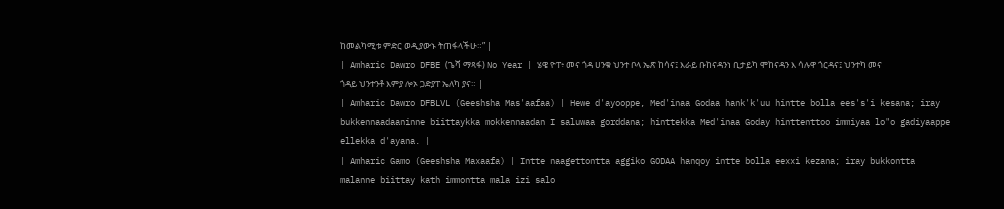ከመልካሚቱ ምድር ወዲያውኑ ትጠፋላችሁ።” |
| Amharic Dawro DFBE (ጌሻ ማጻፋ) No Year | ሄዌ ዮፐ፥ መና ጎዳ ሀንቁ ህንተ ቦላ ኤጽ ከሳና፤ እራይ ቡከናዳንነ ቢታይካ ሞከናዳን እ ሳሉዋ ጎርዳና፤ ህንተካ መና ጎዳይ ህንተንቶ እምያ ሎኦ ጋድያፐ ኤለካ ያና። |
| Amharic Dawro DFBLVL (Geeshsha Mas'aafaa) | Hewe d'ayooppe, Med'inaa Godaa hank'k'uu hintte bolla ees's'i kesana; iray bukkennaadaaninne biittaykka mokkennaadan I saluwaa gorddana; hinttekka Med'inaa Goday hinttenttoo immiyaa lo"o gadiyaappe ellekka d'ayana. |
| Amharic Gamo (Geeshsha Maxaafa) | Intte naagettontta aggiko GODAA hanqoy intte bolla eexxi kezana; iray bukkontta malanne biittay kath immontta mala izi salo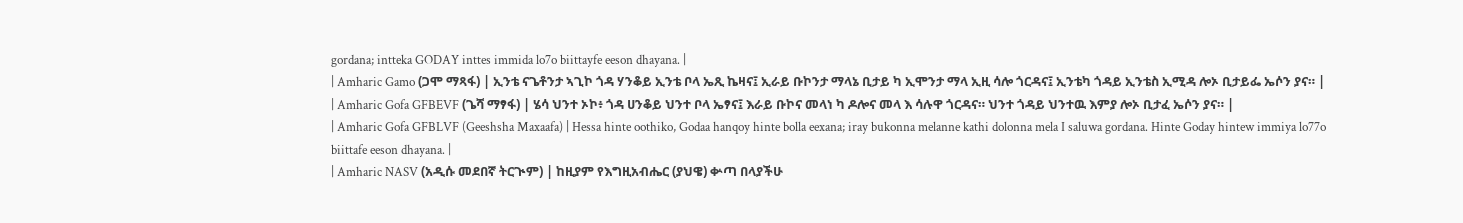gordana; intteka GODAY inttes immida lo7o biittayfe eeson dhayana. |
| Amharic Gamo (ጋሞ ማጻፋ) | ኢንቴ ናጌቶንታ ኣጊኮ ጎዳ ሃንቆይ ኢንቴ ቦላ ኤጺ ኬዛና፤ ኢራይ ቡኮንታ ማላኔ ቢታይ ካ ኢሞንታ ማላ ኢዚ ሳሎ ጎርዳና፤ ኢንቴካ ጎዳይ ኢንቴስ ኢሚዳ ሎኦ ቢታይፌ ኤሶን ያና። |
| Amharic Gofa GFBEVF (ጌሻ ማፃፋ) | ሄሳ ህንተ ኦኮ፥ ጎዳ ሀንቆይ ህንተ ቦላ ኤፃና፤ እራይ ቡኮና መላነ ካ ዶሎና መላ እ ሳሉዋ ጎርዳና። ህንተ ጎዳይ ህንተዉ እምያ ሎኦ ቢታፈ ኤሶን ያና። |
| Amharic Gofa GFBLVF (Geeshsha Maxaafa) | Hessa hinte oothiko, Godaa hanqoy hinte bolla eexana; iray bukonna melanne kathi dolonna mela I saluwa gordana. Hinte Goday hintew immiya lo77o biittafe eeson dhayana. |
| Amharic NASV (አዲሱ መደበኛ ትርጒም) | ከዚያም የእግዚአብሔር (ያህዌ) ቍጣ በላያችሁ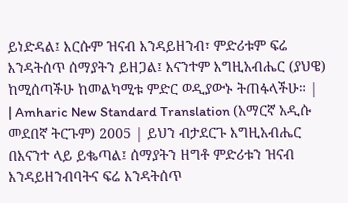ይነድዳል፤ እርሱም ዝናብ እንዳይዘንብ፣ ምድሪቱም ፍሬ እንዳትሰጥ ሰማያትን ይዘጋል፤ እናንተም እግዚአብሔር (ያህዌ) ከሚሰጣችሁ ከመልካሚቱ ምድር ወዲያውኑ ትጠፋላችሁ። |
| Amharic New Standard Translation (አማርኛ አዲሱ መደበኛ ትርጉም) 2005 | ይህን ብታደርጉ እግዚአብሔር በእናንተ ላይ ይቈጣል፤ ሰማያትን ዘግቶ ምድሪቱን ዝናብ እንዳይዘንብባትና ፍሬ እንዳትሰጥ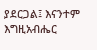ያደርጋል፤ እናንተም እግዚአብሔር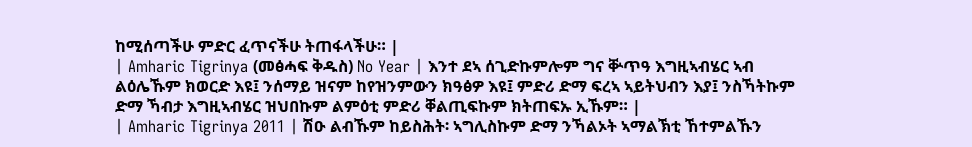ከሚሰጣችሁ ምድር ፈጥናችሁ ትጠፋላችሁ። |
| Amharic Tigrinya (መፅሓፍ ቅዱስ) No Year | እንተ ደኣ ሰጊድኩምሎም ግና ቝጥዓ እግዚኣብሄር ኣብ ልዕሌኹም ክወርድ እዩ፤ ንሰማይ ዝናም ከየዝንምውን ክዓፅዎ እዩ፤ ምድሪ ድማ ፍረኣ ኣይትህብን እያ፤ ንስኻትኩም ድማ ኻብታ እግዚኣብሄር ዝህበኩም ልምዕቲ ምድሪ ቐልጢፍኩም ክትጠፍኡ ኢኹም። |
| Amharic Tigrinya 2011 | ሽዑ ልብኹም ከይስሕት፡ ኣግሊስኩም ድማ ንኻልኦት ኣማልኽቲ ኸተምልኹን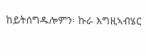ከይትሰግዱሎምን፡ ኩራ እግዚኣብሄር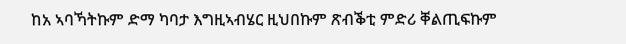ከአ ኣባኻትኩም ድማ ካባታ እግዚኣብሄር ዚህበኩም ጽብቕቲ ምድሪ ቐልጢፍኩም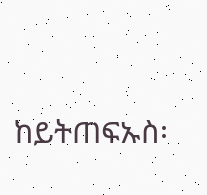ከይትጠፍኡስ፡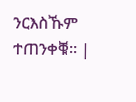ንርእስኹም ተጠንቀቑ። |